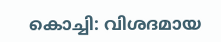കൊച്ചി: വിശദമായ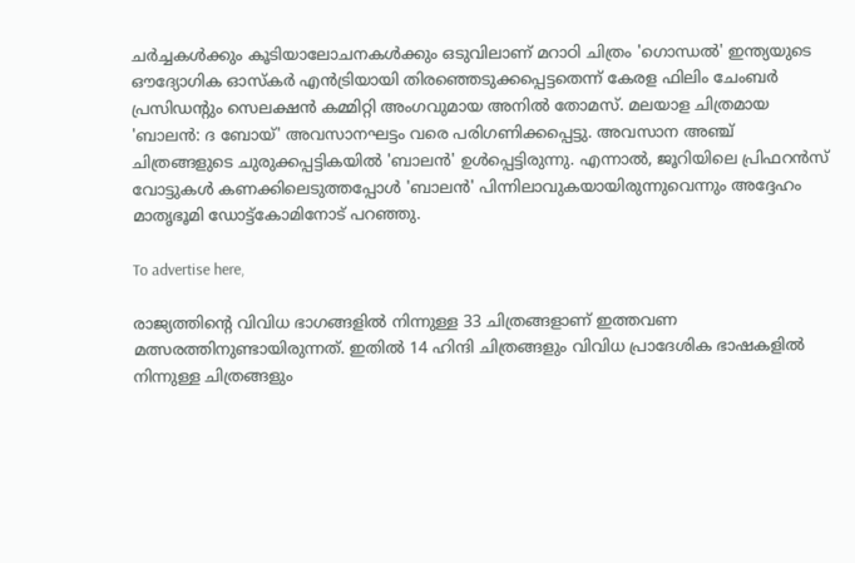ചർച്ചകൾക്കും കൂടിയാലോചനകൾക്കും ഒടുവിലാണ് മറാഠി ചിത്രം 'ഗൊന്ധൽ' ഇന്ത്യയുടെ ഔദ്യോഗിക ഓസ്‌കർ എൻട്രിയായി തിരഞ്ഞെടുക്കപ്പെട്ടതെന്ന് കേരള ഫിലിം ചേംബർ പ്രസിഡന്റും സെലക്ഷൻ കമ്മിറ്റി അംഗവുമായ അനിൽ തോമസ്. മലയാള ചിത്രമായ 'ബാലൻ: ദ ബോയ്' അവസാനഘട്ടം വരെ പരിഗണിക്കപ്പെട്ടു. അവസാന അഞ്ച് ചിത്രങ്ങളുടെ ചുരുക്കപ്പട്ടികയിൽ 'ബാലൻ' ഉൾപ്പെട്ടിരുന്നു. എന്നാൽ, ജൂറിയിലെ പ്രിഫറൻസ് വോട്ടുകൾ കണക്കിലെടുത്തപ്പോൾ 'ബാലൻ' പിന്നിലാവുകയായിരുന്നുവെന്നും അദ്ദേഹം മാതൃഭൂമി ഡോട്ട്‌കോമിനോട് പറഞ്ഞു.

To advertise here,

രാജ്യത്തിന്റെ വിവിധ ഭാഗങ്ങളിൽ നിന്നുള്ള 33 ചിത്രങ്ങളാണ് ഇത്തവണ മത്സരത്തിനുണ്ടായിരുന്നത്. ഇതിൽ 14 ഹിന്ദി ചിത്രങ്ങളും വിവിധ പ്രാദേശിക ഭാഷകളിൽ നിന്നുള്ള ചിത്രങ്ങളും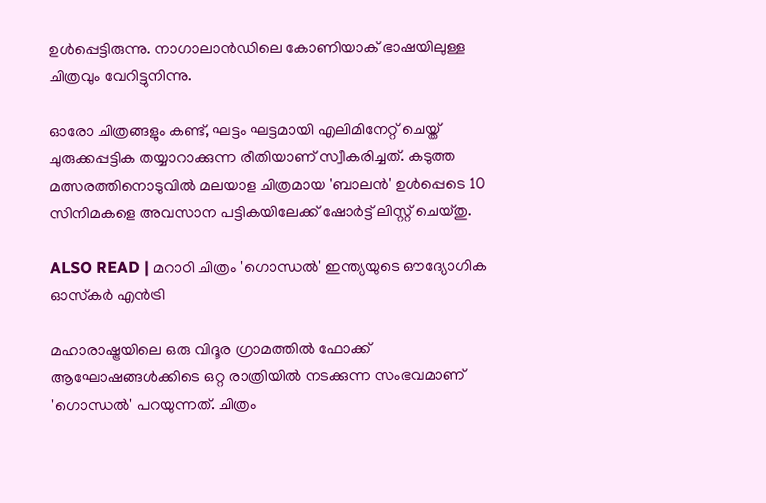ഉൾപ്പെട്ടിരുന്നു. നാഗാലാൻഡിലെ കോണിയാക് ഭാഷയിലുള്ള ചിത്രവും വേറിട്ടുനിന്നു.

ഓരോ ചിത്രങ്ങളും കണ്ട്, ഘട്ടം ഘട്ടമായി എലിമിനേറ്റ് ചെയ്ത് ചുരുക്കപ്പട്ടിക തയ്യാറാക്കുന്ന രീതിയാണ് സ്വീകരിച്ചത്. കടുത്ത മത്സരത്തിനൊടുവിൽ മലയാള ചിത്രമായ 'ബാലൻ' ഉൾപ്പെടെ 10 സിനിമകളെ അവസാന പട്ടികയിലേക്ക് ഷോർട്ട് ലിസ്റ്റ് ചെയ്തു.

ALSO READ | മറാഠി ചിത്രം 'ഗൊന്ധൽ' ഇന്ത്യയുടെ ഔദ്യോഗിക ഓസ്‌കർ എൻട്രി

മഹാരാഷ്ട്രയിലെ ഒരു വിദൂര ഗ്രാമത്തിൽ ഫോക്ക് ആഘോഷങ്ങൾക്കിടെ ഒറ്റ രാത്രിയിൽ നടക്കുന്ന സംഭവമാണ് 'ഗൊന്ധൽ' പറയുന്നത്. ചിത്രം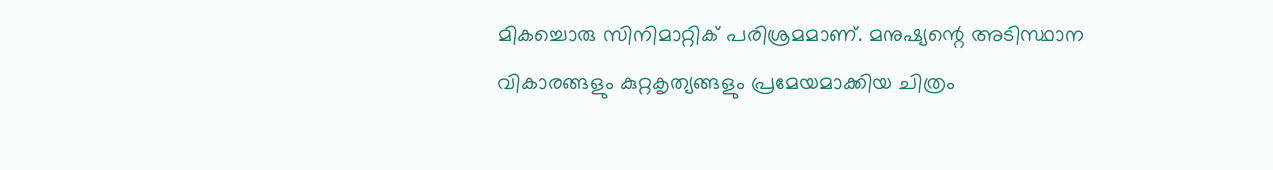മികച്ചൊരു സിനിമാറ്റിക് പരിശ്രമമാണ്. മനുഷ്യന്റെ അടിസ്ഥാന വികാരങ്ങളും കുറ്റകൃത്യങ്ങളും പ്രമേയമാക്കിയ ചിത്രം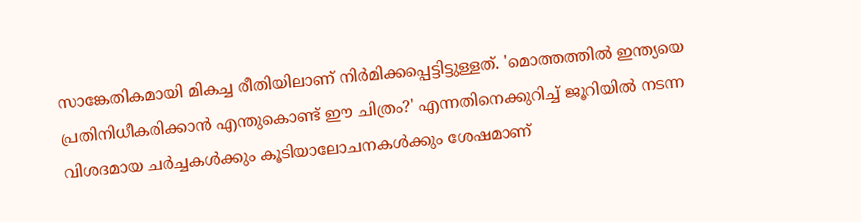സാങ്കേതികമായി മികച്ച രീതിയിലാണ് നിർമിക്കപ്പെട്ടിട്ടുള്ളത്. 'മൊത്തത്തിൽ ഇന്ത്യയെ പ്രതിനിധീകരിക്കാൻ എന്തുകൊണ്ട് ഈ ചിത്രം?' എന്നതിനെക്കുറിച്ച് ജൂറിയിൽ നടന്ന വിശദമായ ചർച്ചകൾക്കും കൂടിയാലോചനകൾക്കും ശേഷമാണ്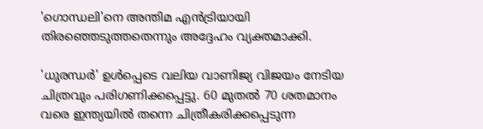'ഗൊന്ധലി'നെ അന്തിമ എൻട്രിയായി തിരഞ്ഞെടുത്തതെന്നും അദ്ദേഹം വ്യക്തമാക്കി.

'ധുരന്ധർ' ഉൾപ്പെടെ വലിയ വാണിജ്യ വിജയം നേടിയ ചിത്രവും പരിഗണിക്കപ്പെട്ടു. 60 മുതൽ 70 ശതമാനം വരെ ഇന്ത്യയിൽ തന്നെ ചിത്രീകരിക്കപ്പെടുന്ന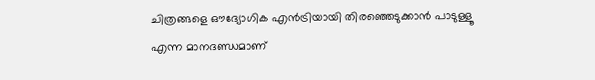ചിത്രങ്ങളെ ഔദ്യോഗിക എൻട്രിയായി തിരഞ്ഞെടുക്കാൻ പാടുള്ളൂ എന്ന മാനദണ്ഡമാണ്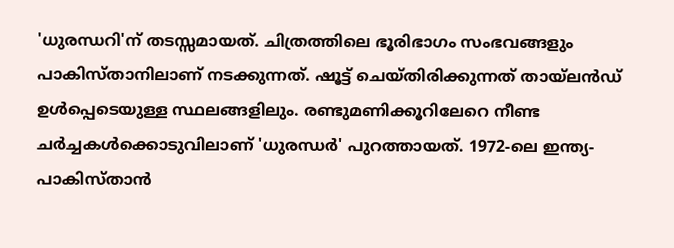'ധുരന്ധറി'ന് തടസ്സമായത്. ചിത്രത്തിലെ ഭൂരിഭാഗം സംഭവങ്ങളും പാകിസ്താനിലാണ് നടക്കുന്നത്. ഷൂട്ട് ചെയ്തിരിക്കുന്നത് തായ്‌ലൻഡ് ഉൾപ്പെടെയുള്ള സ്ഥലങ്ങളിലും. രണ്ടുമണിക്കൂറിലേറെ നീണ്ട ചർച്ചകൾക്കൊടുവിലാണ് 'ധുരന്ധർ' പുറത്തായത്. 1972-ലെ ഇന്ത്യ- പാകിസ്താൻ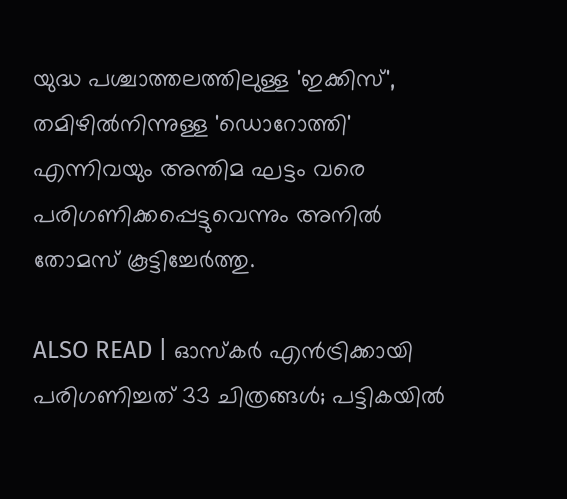യുദ്ധ പശ്ചാത്തലത്തിലുള്ള 'ഇക്കിസ്', തമിഴിൽനിന്നുള്ള 'ഡൊറോത്തി' എന്നിവയും അന്തിമ ഘട്ടം വരെ പരിഗണിക്കപ്പെട്ടുവെന്നും അനിൽ തോമസ് കൂട്ടിച്ചേർത്തു.

ALSO READ | ഓസ്‌കർ എൻട്രിക്കായി പരിഗണിച്ചത് 33 ചിത്രങ്ങൾ; പട്ടികയിൽ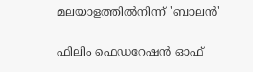മലയാളത്തിൽനിന്ന് 'ബാലൻ'

ഫിലിം ഫെഡറേഷൻ ഓഫ്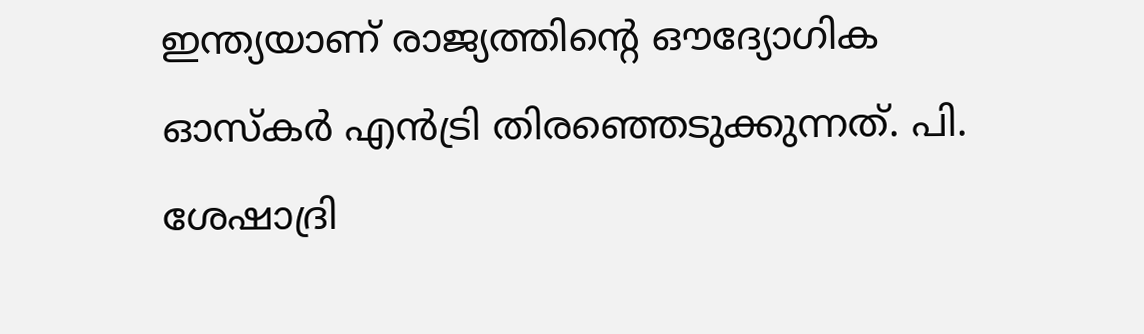ഇന്ത്യയാണ് രാജ്യത്തിന്റെ ഔദ്യോഗിക ഓസ്‌കർ എൻട്രി തിരഞ്ഞെടുക്കുന്നത്. പി. ശേഷാദ്രി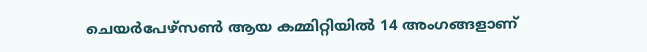ചെയർപേഴ്‌സൺ ആയ കമ്മിറ്റിയിൽ 14 അംഗങ്ങളാണ്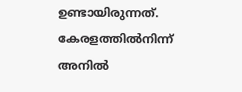ഉണ്ടായിരുന്നത്. കേരളത്തിൽനിന്ന് അനിൽ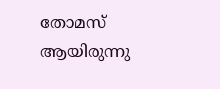തോമസ് ആയിരുന്നു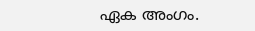ഏക അംഗം.